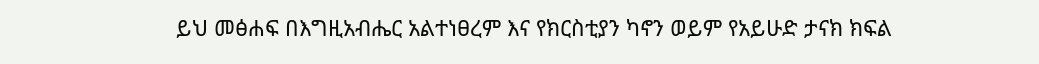ይህ መፅሐፍ በእግዚአብሔር አልተነፀረም እና የክርስቲያን ካኖን ወይም የአይሁድ ታናክ ክፍል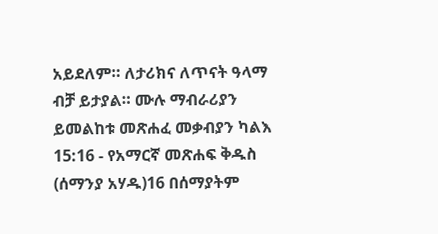አይደለም። ለታሪክና ለጥናት ዓላማ ብቻ ይታያል። ሙሉ ማብራሪያን ይመልከቱ መጽሐፈ መቃብያን ካልእ 15:16 - የአማርኛ መጽሐፍ ቅዱስ (ሰማንያ አሃዱ)16 በሰማያትም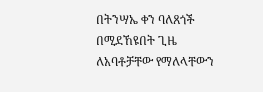በትንሣኤ ቀን ባለጸጎች በሚደኸዩበት ጊዜ ለአባቶቻቸው የማለላቸውን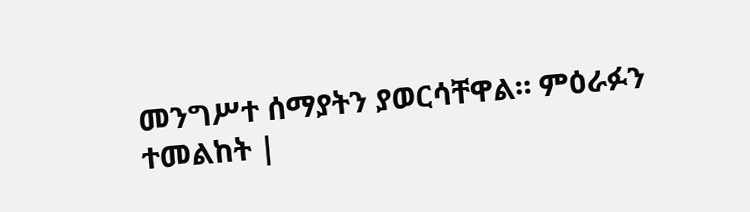መንግሥተ ሰማያትን ያወርሳቸዋል። ምዕራፉን ተመልከት |